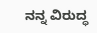ನನ್ನ ವಿರುದ್ಧ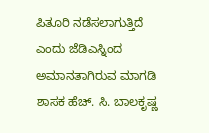ಪಿತೂರಿ ನಡೆಸಲಾಗುತ್ತಿದೆ ಎಂದು ಜೆಡಿಎಸ್ನಿಂದ ಅಮಾನತಾಗಿರುವ ಮಾಗಡಿ ಶಾಸಕ ಹೆಚ್. ಸಿ. ಬಾಲಕೃಷ್ಣ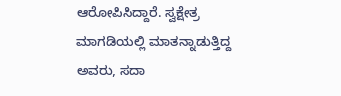ಆರೋಪಿಸಿದ್ದಾರೆ. ಸ್ವಕ್ಷೇತ್ರ ಮಾಗಡಿಯಲ್ಲಿ ಮಾತನ್ನಾಡುತ್ತಿದ್ದ ಅವರು, ಸದಾ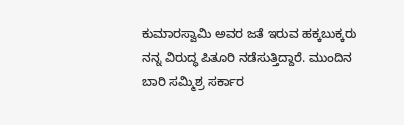ಕುಮಾರಸ್ವಾಮಿ ಅವರ ಜತೆ ಇರುವ ಹಕ್ಕಬುಕ್ಕರು ನನ್ನ ವಿರುದ್ಧ ಪಿತೂರಿ ನಡೆಸುತ್ತಿದ್ದಾರೆ. ಮುಂದಿನ ಬಾರಿ ಸಮ್ಮಿಶ್ರ ಸರ್ಕಾರ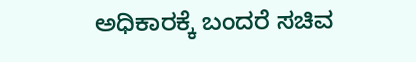ಅಧಿಕಾರಕ್ಕೆ ಬಂದರೆ ಸಚಿವ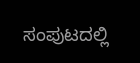ಸಂಪುಟದಲ್ಲಿ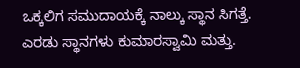ಒಕ್ಕಲಿಗ ಸಮುದಾಯಕ್ಕೆ ನಾಲ್ಕು ಸ್ಥಾನ ಸಿಗತ್ತೆ. ಎರಡು ಸ್ಥಾನಗಳು ಕುಮಾರಸ್ವಾಮಿ ಮತ್ತು.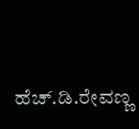ಹೆಚ್.ಡಿ.ರೇವಣ್ಣ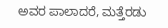ಅವರ ಪಾಲಾದರೆ, ಮತ್ತೆರಡು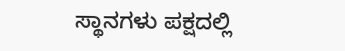ಸ್ಥಾನಗಳು ಪಕ್ಷದಲ್ಲಿ